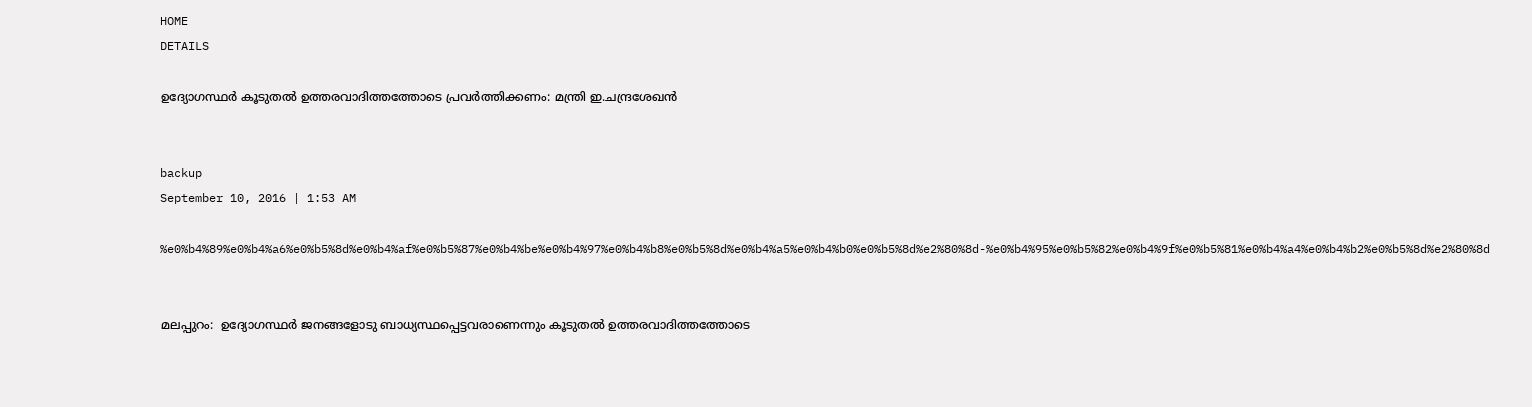HOME
DETAILS

ഉദ്യോഗസ്ഥര്‍ കൂടുതല്‍ ഉത്തരവാദിത്തത്തോടെ പ്രവര്‍ത്തിക്കണം: മന്ത്രി ഇ.ചന്ദ്രശേഖന്‍


backup
September 10, 2016 | 1:53 AM

%e0%b4%89%e0%b4%a6%e0%b5%8d%e0%b4%af%e0%b5%87%e0%b4%be%e0%b4%97%e0%b4%b8%e0%b5%8d%e0%b4%a5%e0%b4%b0%e0%b5%8d%e2%80%8d-%e0%b4%95%e0%b5%82%e0%b4%9f%e0%b5%81%e0%b4%a4%e0%b4%b2%e0%b5%8d%e2%80%8d


മലപ്പുറം:  ഉദ്യോഗസ്ഥര്‍ ജനങ്ങളോടു ബാധ്യസ്ഥപ്പെട്ടവരാണെന്നും കൂടുതല്‍ ഉത്തരവാദിത്തത്തോടെ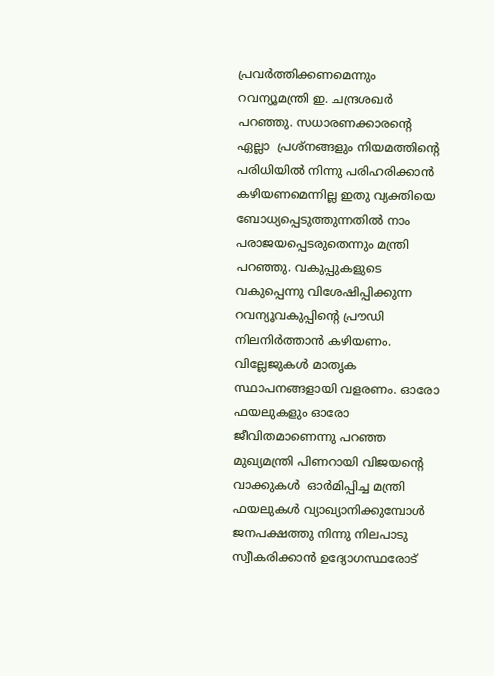പ്രവര്‍ത്തിക്കണമെന്നും റവന്യൂമന്ത്രി ഇ. ചന്ദ്രശഖര്‍ പറഞ്ഞു. സധാരണക്കാരന്റെ ഏല്ലാ  പ്രശ്‌നങ്ങളും നിയമത്തിന്റെ പരിധിയില്‍ നിന്നു പരിഹരിക്കാന്‍  കഴിയണമെന്നില്ല ഇതു വ്യക്തിയെ ബോധ്യപ്പെടുത്തുന്നതില്‍ നാം പരാജയപ്പെടരുതെന്നും മന്ത്രി പറഞ്ഞു. വകുപ്പുകളുടെ വകുപ്പെന്നു വിശേഷിപ്പിക്കുന്ന റവന്യൂവകുപ്പിന്റെ പ്രൗഡി  നിലനിര്‍ത്താന്‍ കഴിയണം. വില്ലേജുകള്‍ മാതൃക സ്ഥാപനങ്ങളായി വളരണം. ഓരോ  ഫയലുകളും ഓരോ ജീവിതമാണെന്നു പറഞ്ഞ മുഖ്യമന്ത്രി പിണറായി വിജയന്റെ വാക്കുകള്‍  ഓര്‍മിപ്പിച്ച മന്ത്രി ഫയലുകള്‍ വ്യാഖ്യാനിക്കുമ്പോള്‍ ജനപക്ഷത്തു നിന്നു നിലപാടു സ്വീകരിക്കാന്‍ ഉദ്യോഗസ്ഥരോട്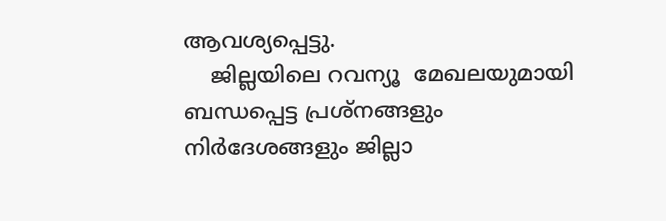ആവശ്യപ്പെട്ടു.
    ജില്ലയിലെ റവന്യൂ  മേഖലയുമായി ബന്ധപ്പെട്ട പ്രശ്‌നങ്ങളും നിര്‍ദേശങ്ങളും ജില്ലാ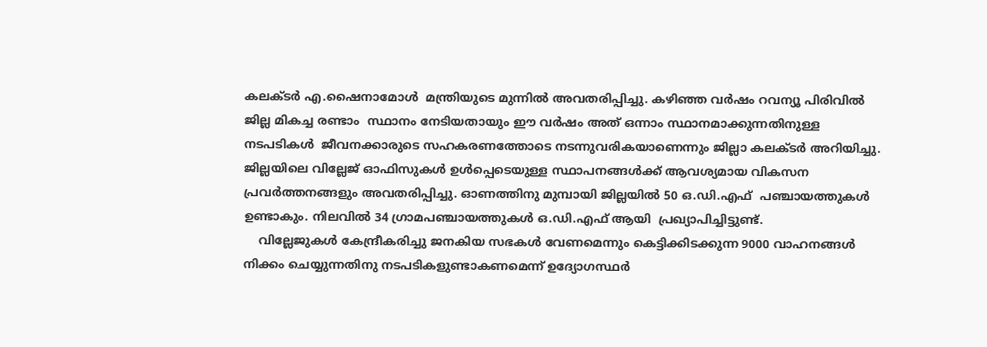കലക്ടര്‍ എ.ഷൈനാമോള്‍  മന്ത്രിയുടെ മുന്നില്‍ അവതരിപ്പിച്ചു. കഴിഞ്ഞ വര്‍ഷം റവന്യൂ പിരിവില്‍ ജില്ല മികച്ച രണ്ടാം  സ്ഥാനം നേടിയതായും ഈ വര്‍ഷം അത് ഒന്നാം സ്ഥാനമാക്കുന്നതിനുള്ള നടപടികള്‍  ജീവനക്കാരുടെ സഹകരണത്തോടെ നടന്നുവരികയാണെന്നും ജില്ലാ കലക്ടര്‍ അറിയിച്ചു.  ജില്ലയിലെ വില്ലേജ് ഓഫിസുകള്‍ ഉള്‍പ്പെടെയുള്ള സ്ഥാപനങ്ങള്‍ക്ക് ആവശ്യമായ വികസന  പ്രവര്‍ത്തനങ്ങളും അവതരിപ്പിച്ചു. ഓണത്തിനു മുമ്പായി ജില്ലയില്‍ 50 ഒ.ഡി.എഫ്  പഞ്ചായത്തുകള്‍ ഉണ്ടാകും. നിലവില്‍ 34 ഗ്രാമപഞ്ചായത്തുകള്‍ ഒ.ഡി.എഫ് ആയി  പ്രഖ്യാപിച്ചിട്ടുണ്ട്.
    വില്ലേജുകള്‍ കേന്ദ്രീകരിച്ചു ജനകിയ സഭകള്‍ വേണമെന്നും കെട്ടിക്കിടക്കുന്ന 9000 വാഹനങ്ങള്‍ നിക്കം ചെയ്യുന്നതിനു നടപടികളുണ്ടാകണമെന്ന് ഉദ്യോഗസ്ഥര്‍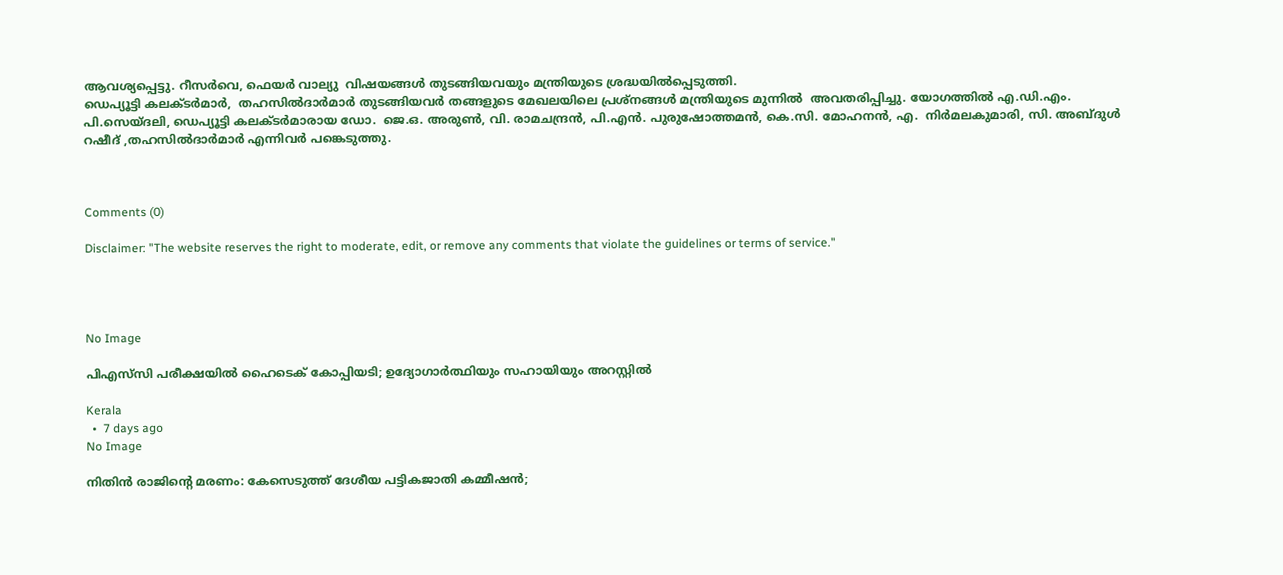ആവശ്യപ്പെട്ടു. റീസര്‍വെ, ഫെയര്‍ വാല്യു  വിഷയങ്ങള്‍ തുടങ്ങിയവയും മന്ത്രിയുടെ ശ്രദ്ധയില്‍പ്പെടുത്തി.
ഡെപ്യൂട്ടി കലക്ടര്‍മാര്‍,  തഹസില്‍ദാര്‍മാര്‍ തുടങ്ങിയവര്‍ തങ്ങളുടെ മേഖലയിലെ പ്രശ്‌നങ്ങള്‍ മന്ത്രിയുടെ മുന്നില്‍  അവതരിപ്പിച്ചു. യോഗത്തില്‍ എ.ഡി.എം. പി.സെയ്ദലി, ഡെപ്യൂട്ടി കലക്ടര്‍മാരായ ഡോ.  ജെ.ഒ. അരുണ്‍, വി. രാമചന്ദ്രന്‍, പി.എന്‍. പുരുഷോത്തമന്‍, കെ.സി. മോഹനന്‍, എ.  നിര്‍മലകുമാരി, സി. അബ്ദുള്‍ റഷീദ് ,തഹസില്‍ദാര്‍മാര്‍ എന്നിവര്‍ പങ്കെടുത്തു.



Comments (0)

Disclaimer: "The website reserves the right to moderate, edit, or remove any comments that violate the guidelines or terms of service."




No Image

പിഎസ്‌സി പരീക്ഷയിൽ ഹൈടെക് കോപ്പിയടി; ഉദ്യോഗാർത്ഥിയും സഹായിയും അറസ്റ്റിൽ

Kerala
  •  7 days ago
No Image

നിതിൻ രാജിന്റെ മരണം: കേസെടുത്ത് ദേശീയ പട്ടികജാതി കമ്മീഷൻ;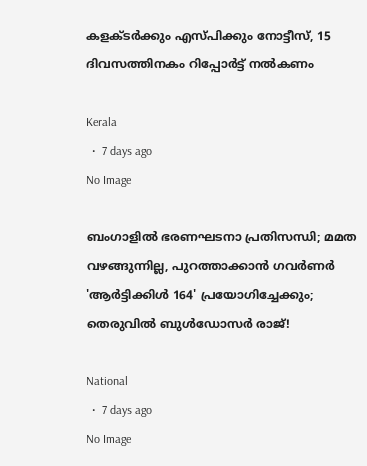കളക്ടർക്കും എസ്പിക്കും നോട്ടീസ്, 15 ദിവസത്തിനകം റിപ്പോർട്ട് നൽകണം

Kerala
  •  7 days ago
No Image

ബംഗാളിൽ ഭരണഘടനാ പ്രതിസന്ധി; മമത വഴങ്ങുന്നില്ല, പുറത്താക്കാൻ ഗവർണർ 'ആർട്ടിക്കിൾ 164' പ്രയോഗിച്ചേക്കും; തെരുവിൽ ബുൾഡോസർ രാജ്!

National
  •  7 days ago
No Image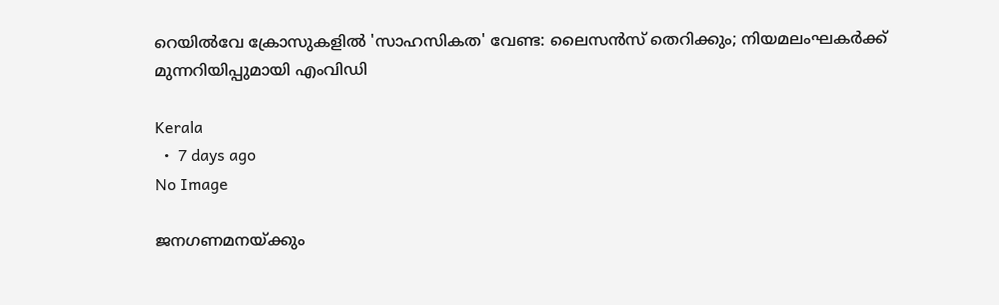റെയിൽവേ ക്രോസുകളിൽ 'സാഹസികത' വേണ്ട: ലൈസൻസ് തെറിക്കും; നിയമലംഘകർക്ക് മുന്നറിയിപ്പുമായി എംവിഡി

Kerala
  •  7 days ago
No Image

ജനഗണമനയ്ക്കും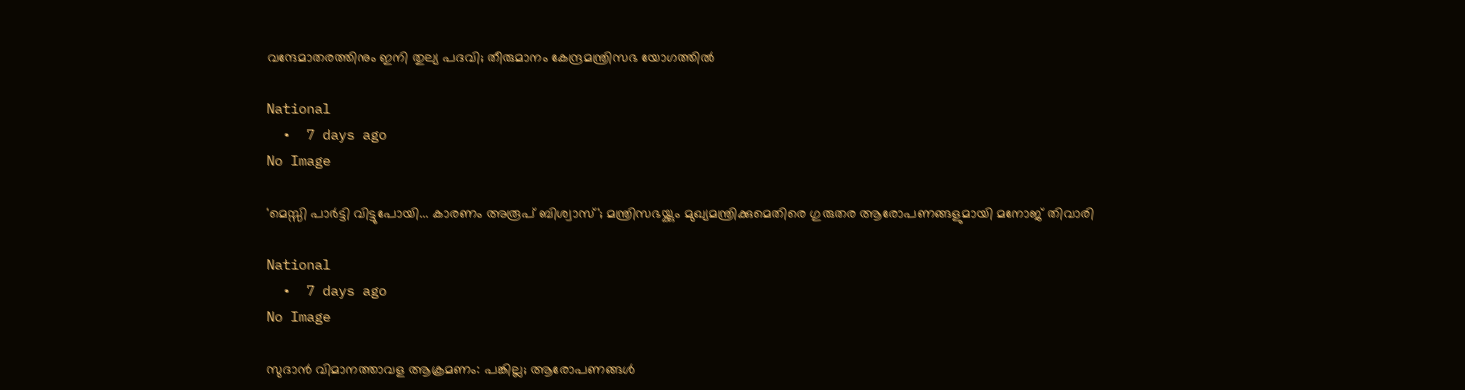വന്ദേമാതരത്തിനും ഇനി തുല്യ പദവി; തീരുമാനം കേന്ദ്രമന്ത്രിസഭ യോഗത്തിൽ

National
  •  7 days ago
No Image

'മെസ്സി പാർട്ടി വിട്ടുപോയി... കാരണം അരൂപ് ബിശ്വാസ്'; മന്ത്രിസഭയ്ക്കും മുഖ്യമന്ത്രിക്കുമെതിരെ ഗുരുതര ആരോപണങ്ങളുമായി മനോജ് തിവാരി

National
  •  7 days ago
No Image

സുദാൻ വിമാനത്താവള ആക്രമണം: പങ്കില്ല; ആരോപണങ്ങൾ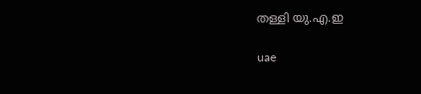തള്ളി യു.എ.ഇ

uae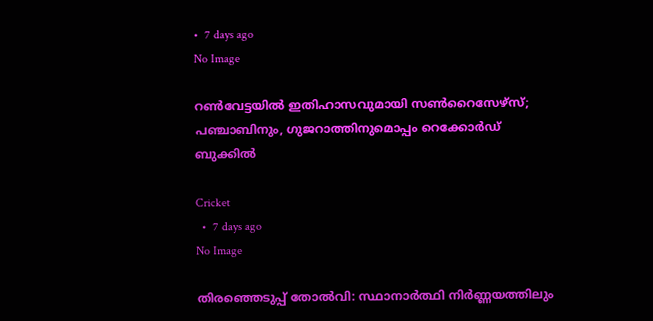•  7 days ago
No Image

റൺവേട്ടയിൽ ഇതിഹാസവുമായി സൺറൈസേഴ്‌സ്; പഞ്ചാബിനും, ഗുജറാത്തിനുമൊപ്പം റെക്കോർഡ് ബുക്കിൽ

Cricket
  •  7 days ago
No Image

തിരഞ്ഞെടുപ്പ് തോൽവി: സ്ഥാനാർത്ഥി നിർണ്ണയത്തിലും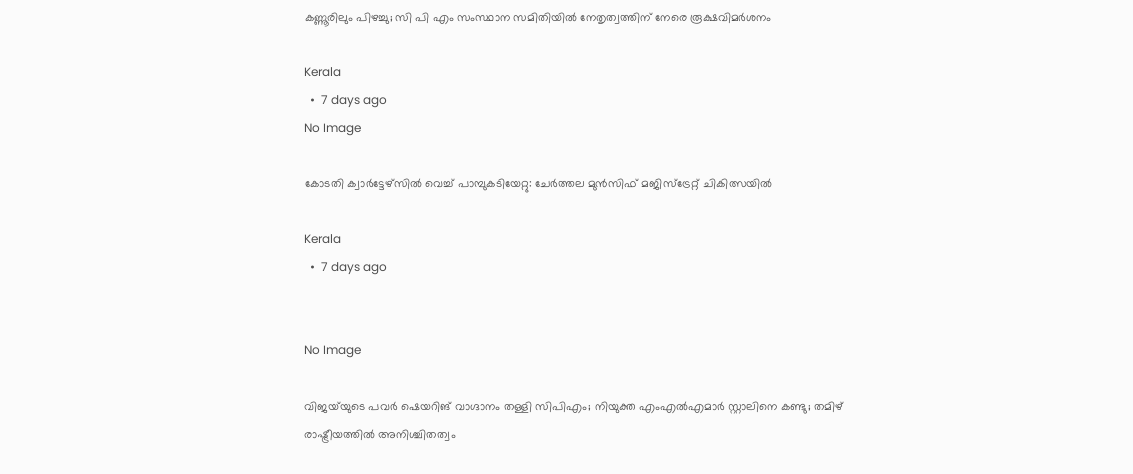കണ്ണൂരിലും പിഴച്ചു; സി പി എം സംസ്ഥാന സമിതിയിൽ നേതൃത്വത്തിന് നേരെ രൂക്ഷവിമർശനം

Kerala
  •  7 days ago
No Image

കോടതി ക്വാർട്ടേഴ്‌സിൽ വെച്ച് പാമ്പുകടിയേറ്റു: ചേർത്തല മുൻസിഫ് മജിസ്ട്രേറ്റ് ചികിത്സയിൽ

Kerala
  •  7 days ago


No Image

വിജയ്‌യുടെ പവർ ഷെയറിങ് വാഗ്ദാനം തള്ളി സിപിഎം; നിയുക്ത എംഎൽഎമാർ സ്റ്റാലിനെ കണ്ടു; തമിഴ് രാഷ്ട്രീയത്തിൽ അനിശ്ചിതത്വം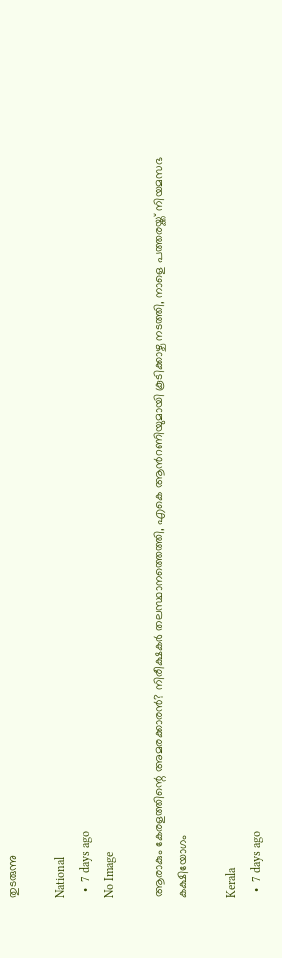തുടരുന്നു

National
  •  7 days ago
No Image

ആരാകും കേരളത്തിന്റെ അമരക്കാരൻ? നിരീക്ഷകർ തലസ്ഥാനത്തെത്തി, എകെ ആന്‍റണിയുമായി കൂടിക്കാഴ്ച നടത്തി, നാളെ പത്തരയ്ക്ക് നിയമസഭ കക്ഷിയോഗം

Kerala
  •  7 days ago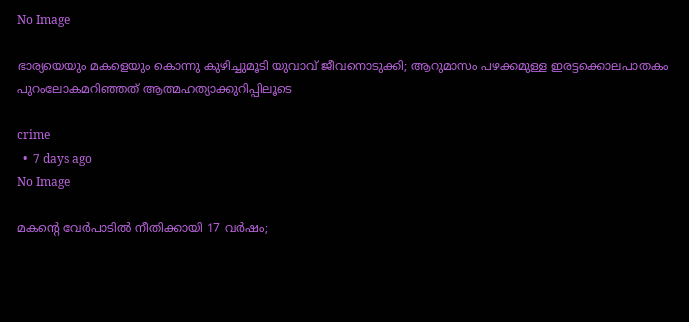No Image

ഭാര്യയെയും മകളെയും കൊന്നു കുഴിച്ചുമൂടി യുവാവ് ജീവനൊടുക്കി; ആറുമാസം പഴക്കമുള്ള ഇരട്ടക്കൊലപാതകം പുറംലോകമറിഞ്ഞത് ആത്മഹത്യാക്കുറിപ്പിലൂടെ

crime
  •  7 days ago
No Image

മകന്റെ വേർപാടിൽ നീതിക്കായി 17 വർഷം;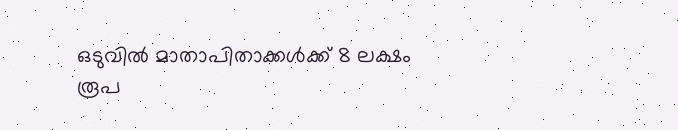ഒടുവിൽ മാതാപിതാക്കൾക്ക് 8 ലക്ഷം രൂപ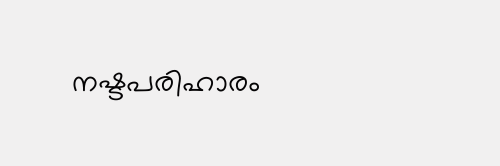നഷ്ടപരിഹാരം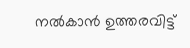നൽകാൻ ഉത്തരവിട്ട്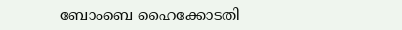ബോംബെ ഹൈക്കോടതി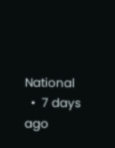National
  •  7 days ago